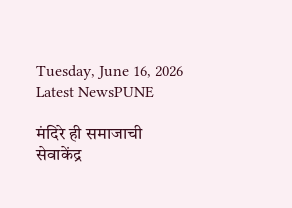Tuesday, June 16, 2026
Latest NewsPUNE

मंदिरे ही समाजाची सेवाकेंद्र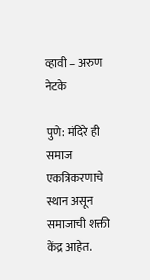व्हावी – अरुण नेटके

पुणे: मंदिरे ही समाज एकत्रिकरणाचे स्थान असून समाजाची शक्ती केंद्र आहेत.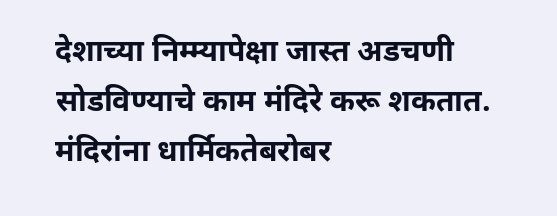देशाच्या निम्म्यापेक्षा जास्त अडचणी सोडविण्याचे काम मंदिरे करू शकतात. मंदिरांना धार्मिकतेबरोबर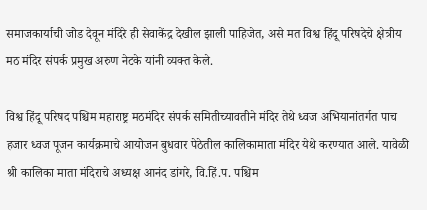समाजकार्याची जोड देवून मंदिरे ही सेवाकेंद्र देखील झाली पाहिजेत, असे मत विश्व हिंदू परिषदेचे क्षेत्रीय मठ मंदिर संपर्क प्रमुख अरुण नेटके यांनी व्यक्त केले.

विश्व हिंदू परिषद पश्चिम महाराष्ट्र मठमंदिर संपर्क समितीच्यावतीने मंदिर तेथे ध्वज अभियानांतर्गत पाच हजार ध्वज पूजन कार्यक्रमाचे आयोजन बुधवार पेठेतील कालिकामाता मंदिर येथे करण्यात आले. यावेळी श्री कालिका माता मंदिराचे अध्यक्ष आनंद डांगरे, वि.हिं.प. पश्चिम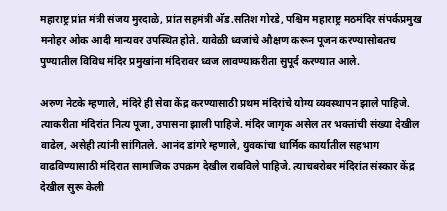महाराष्ट्र प्रांत मंत्री संजय मुरदाळे, प्रांत सहमंत्री अ‍ॅड.सतिश गोरडे, पश्चिम महाराष्ट्र मठमंदिर संपर्कप्रमुख मनोहर ओक आदी मान्यवर उपस्थित होते. यावेळी ध्वजांचे औक्षण करून पूजन करण्यासोबतच पुण्यातील विविध मंदिर प्रमुखांना मंदिरावर ध्वज लावण्याकरीता सुपूर्द करण्यात आले.

अरुण नेटके म्हणाले, मंदिरे ही सेवा केंद्र करण्यासाठी प्रथम मंदिरांचे योग्य व्यवस्थापन झाले पाहिजे. त्याकरीता मंदिरांत नित्य पूजा, उपासना झाली पाहिजे. मंदिर जागृक असेल तर भक्तांची संख्या देखील वाढेल, असेही त्यांनी सांगितले. आनंद डांगरे म्हणाले, युवकांचा धार्मिक कार्यातील सहभाग वाढविण्यासाठी मंदिरात सामाजिक उपक्रम देखील राबविले पाहिजे. त्याचबरोबर मंदिरांत संस्कार केंद्र देखील सुरू केली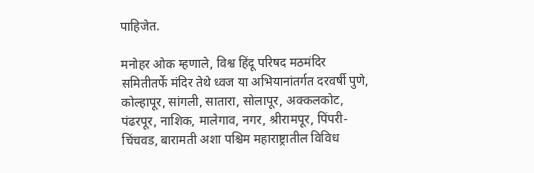पाहिजेत.

मनोहर ओक म्हणाले, विश्व हिंदू परिषद मठमंदिर समितीतर्फे मंदिर तेथे ध्वज या अभियानांतर्गत दरवर्षी पुणे, कोल्हापूर, सांगली, सातारा, सोलापूर, अक्कलकोट, पंढरपूर, नाशिक, मालेगाव, नगर, श्रीरामपूर, पिंपरी-चिंचवड, बारामती अशा पश्चिम महाराष्ट्रातील विविध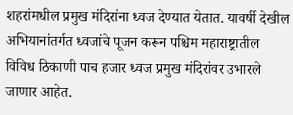शहरांमधील प्रमुख मंदिरांना ध्वज देण्यात येतात. यावर्षी देखील अभियानांतर्गत ध्वजांचे पूजन करून पश्चिम महाराष्ट्रातील विविध ठिकाणी पाच हजार ध्वज प्रमुख मंदिरांवर उभारले जाणार आहेत.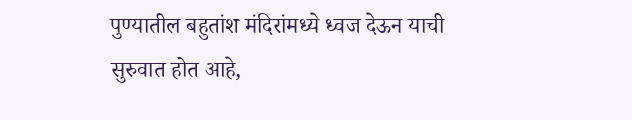पुण्यातील बहुतांश मंदिरांमध्ये ध्वज देऊन याची सुरुवात होत आहे,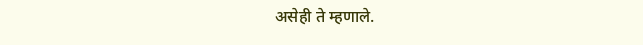असेही ते म्हणाले.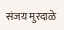संजय मुरदाळे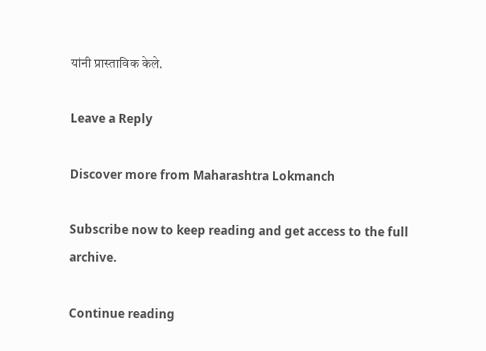यांनी प्रास्ताविक केले.

Leave a Reply

Discover more from Maharashtra Lokmanch

Subscribe now to keep reading and get access to the full archive.

Continue reading